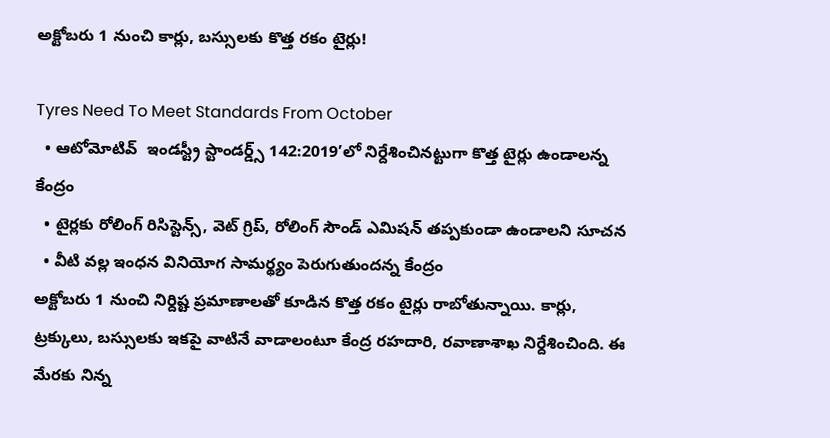అక్టోబరు 1 నుంచి కార్లు, బస్సులకు కొత్త రకం టైర్లు!

Tyres Need To Meet Standards From October
  • ఆటోమోటివ్  ఇండస్ట్రీ స్టాండర్డ్స్ 142:2019’లో నిర్దేశించినట్టుగా కొత్త టైర్లు ఉండాలన్న కేంద్రం
  • టైర్లకు రోలింగ్ రిసిస్టెన్స్, వెట్ గ్రిప్, రోలింగ్ సౌండ్ ఎమిషన్ తప్పకుండా ఉండాలని సూచన
  • వీటి వల్ల ఇంధన వినియోగ సామర్థ్యం పెరుగుతుందన్న కేంద్రం
అక్టోబరు 1 నుంచి నిర్దిష్ట ప్రమాణాలతో కూడిన కొత్త రకం టైర్లు రాబోతున్నాయి. కార్లు, ట్రక్కులు, బస్సులకు ఇకపై వాటినే వాడాలంటూ కేంద్ర రహదారి, రవాణాశాఖ నిర్దేశించింది. ఈ మేరకు నిన్న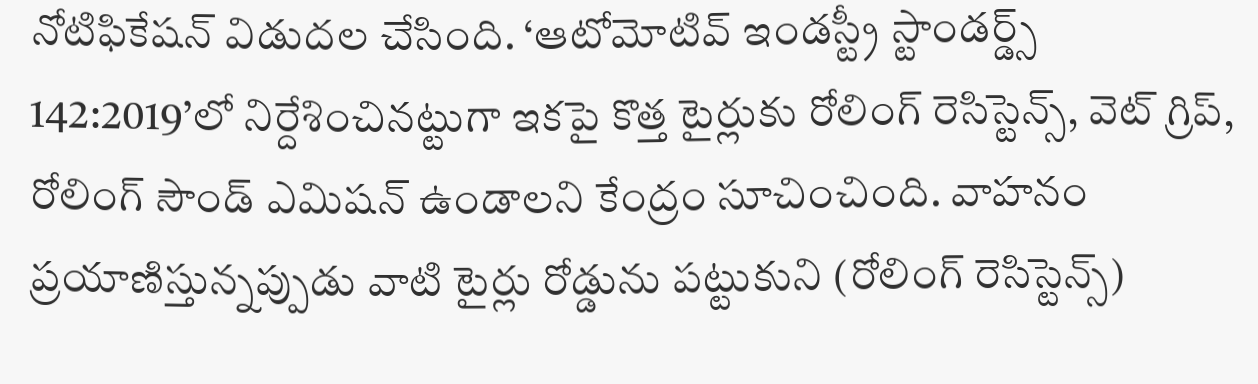నోటిఫికేషన్ విడుదల చేసింది. ‘ఆటోమోటివ్ ఇండస్ట్రీ స్టాండర్డ్స్ 142:2019’లో నిర్దేశించినట్టుగా ఇకపై కొత్త టైర్లుకు రోలింగ్ రెసిస్టెన్స్, వెట్ గ్రిప్, రోలింగ్ సౌండ్ ఎమిషన్ ఉండాలని కేంద్రం సూచించింది. వాహనం ప్రయాణిస్తున్నప్పుడు వాటి టైర్లు రోడ్డును పట్టుకుని (రోలింగ్ రెసిస్టెన్స్)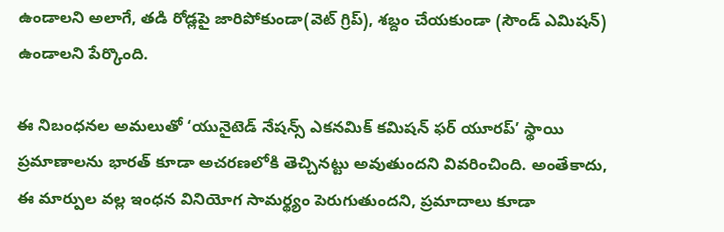ఉండాలని అలాగే, తడి రోడ్లపై జారిపోకుండా(వెట్ గ్రిప్), శబ్దం చేయకుండా (సౌండ్ ఎమిషన్) ఉండాలని పేర్కొంది.

ఈ నిబంధనల అమలుతో ‘యునైటెడ్ నేషన్స్ ఎకనమిక్ కమిషన్ ఫర్ యూరప్’ స్థాయి ప్రమాణాలను భారత్ కూడా అచరణలోకి తెచ్చినట్టు అవుతుందని వివరించింది. అంతేకాదు, ఈ మార్పుల వల్ల ఇంధన వినియోగ సామర్థ్యం పెరుగుతుందని, ప్రమాదాలు కూడా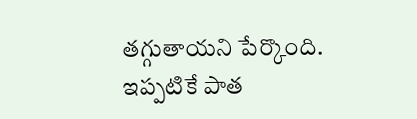తగ్గుతాయని పేర్కొంది. ఇప్పటికే పాత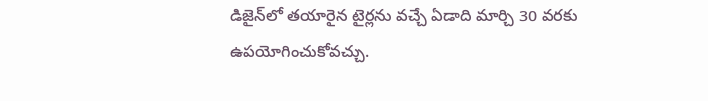డిజైన్‌లో తయారైన టైర్లను వచ్చే ఏడాది మార్చి 30 వరకు ఉపయోగించుకోవచ్చు.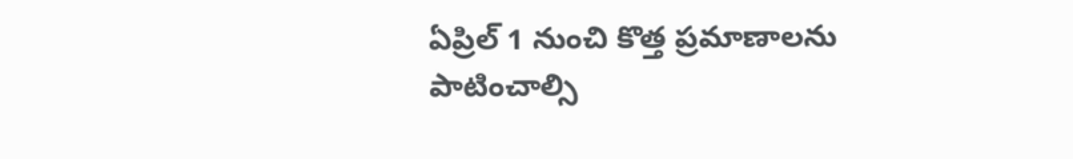ఏప్రిల్ 1 నుంచి కొత్త ప్రమాణాలను పాటించాల్సి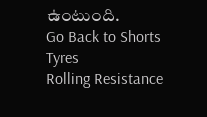ఉంటుంది.
Go Back to Shorts
Tyres
Rolling Resistance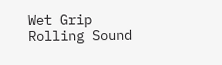Wet Grip
Rolling Sound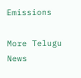Emissions

More Telugu News